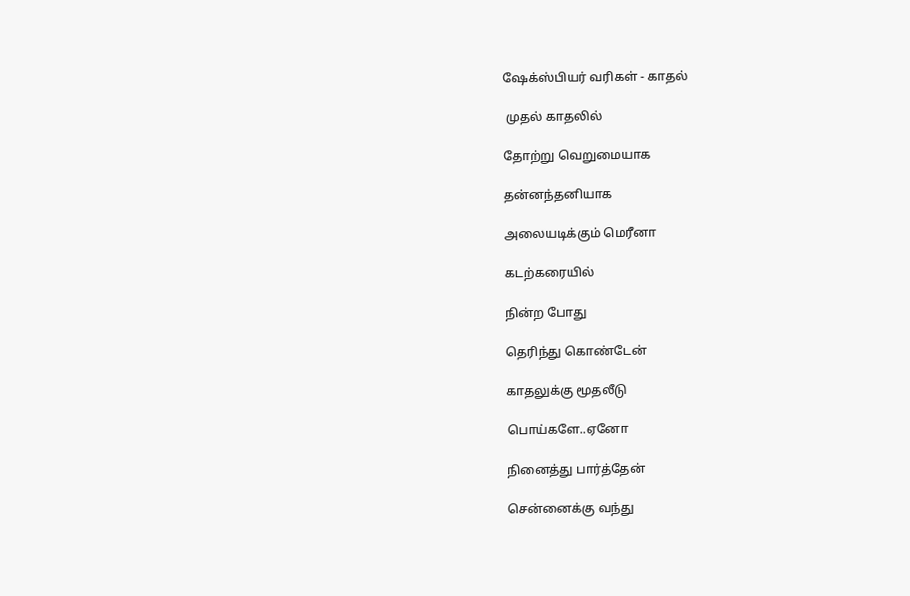ஷேக்ஸ்பியர் வரிகள் - காதல்

 முதல் காதலில்

தோற்று வெறுமையாக

தன்னந்தனியாக

அலையடிக்கும் மெரீனா

கடற்கரையில்

நின்ற போது

தெரிந்து கொண்டேன்

காதலுக்கு மூதலீடு

பொய்களே..ஏனோ

நினைத்து பார்த்தேன்

சென்னைக்கு வந்து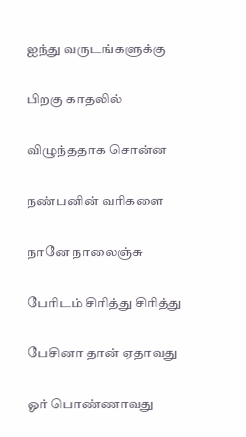ஐந்து வருடங்களுக்கு

பிறகு காதலில்

விழுந்ததாக சொன்ன

நண்பனின் வரிகளை

நானே நாலைஞ்சு

பேரிடம் சிரித்து சிரித்து

பேசினா தான் ஏதாவது

ஓர் பொண்ணாவது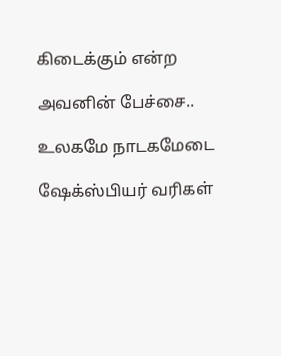கிடைக்கும் என்ற

அவனின் பேச்சை..

உலகமே நாடகமேடை

ஷேக்ஸ்பியர் வரிகள்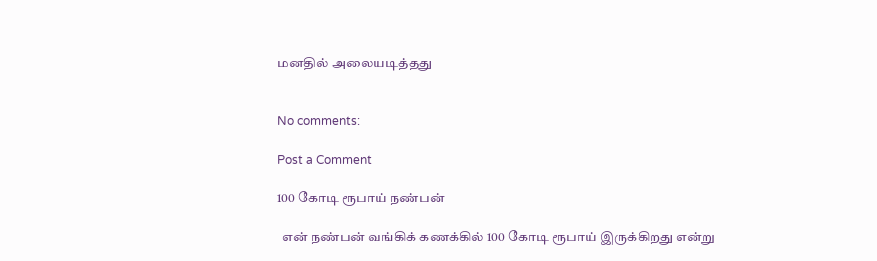மனதில் அலையடித்தது


No comments:

Post a Comment

100 கோடி ரூபாய் நண்பன்

  என் நண்பன் வங்கிக் கணக்கில் 100 கோடி ரூபாய் இருக்கிறது என்று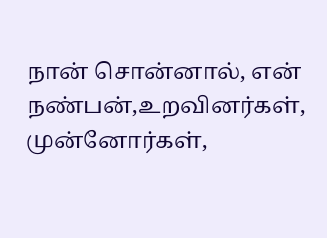நான் சொன்னால், என் நண்பன்,உறவினர்கள், முன்னோர்கள்,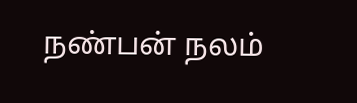நண்பன் நலம்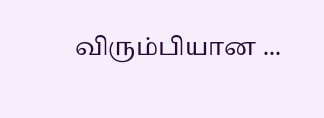விரும்பியான ...